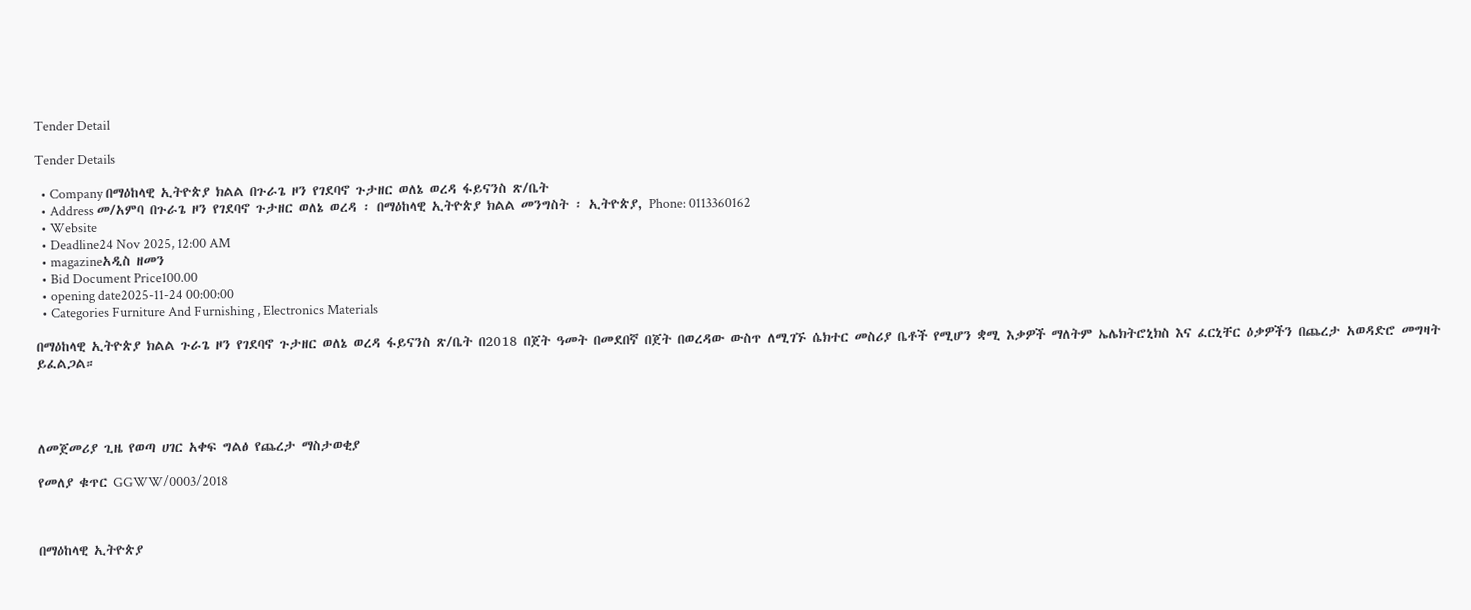Tender Detail

Tender Details

  • Company በማዕከላዊ ኢትዮጵያ ክልል በጉራጌ ዞን የገደባኖ ጉታዘር ወለኔ ወረዳ ፋይናንስ ጽ/ቤት
  • Address መ/አምባ በጉራጌ ዞን የገደባኖ ጉታዘር ወለኔ ወረዳ ፡ በማዕከላዊ ኢትዮጵያ ክልል መንግስት ፡ ኢትዮጵያ, Phone: 0113360162
  • Website
  • Deadline24 Nov 2025, 12:00 AM
  • magazineአዲስ ዘመን
  • Bid Document Price100.00
  • opening date2025-11-24 00:00:00
  • Categories Furniture And Furnishing , Electronics Materials

በማዕከላዊ ኢትዮጵያ ክልል ጉራጌ ዞን የገደባኖ ጉታዘር ወለኔ ወረዳ ፋይናንስ ጽ/ቤት በ2018 በጀት ዓመት በመደበኛ በጀት በወረዳው ውስጥ ለሚገኙ ሴክተር መስሪያ ቤቶች የሚሆን ቋሚ እቃዎች ማለትም ኤሌክትሮኒክስ እና ፈርኒቸር ዕቃዎችን በጨረታ አወዳድሮ መግዛት ይፈልጋል።




ለመጀመሪያ ጊዜ የወጣ ሀገር አቀፍ ግልፅ የጨረታ ማስታወቂያ

የመለያ ቁጥር GGWW/0003/2018



በማዕከላዊ ኢትዮጵያ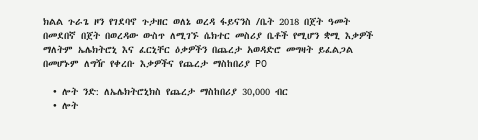ክልል ጉራጌ ዞን የገደባኖ ጉታዘር ወለኔ ወረዳ ፋይናንስ /ቤት 2018 በጀት ዓመት በመደበኛ በጀት በወረዳው ውስጥ ለሚገኙ ሴክተር መስሪያ ቤቶች የሚሆን ቋሚ እቃዎች ማለትም ኤሌክትሮኒ እና ፈርኒቸር ዕቃዎችን በጨረታ አወዳድሮ መግዛት ይፈልጋል በመሆኑም ለግዥ የቀረቡ እቃዎችና የጨረታ ማስከበሪያ PO

  • ሎት ንድ: ለኤሌክትሮኒክስ የጨረታ ማስከበሪያ 30,000 ብር
  • ሎት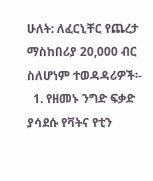ሁለት: ለፈርኒቸር የጨረታ ማስከበሪያ 20,000 ብር ስለሆነም ተወዳዳሪዎች፡-
  1. የዘመኑ ንግድ ፍቃድ ያሳደሱ የቫትና የቲን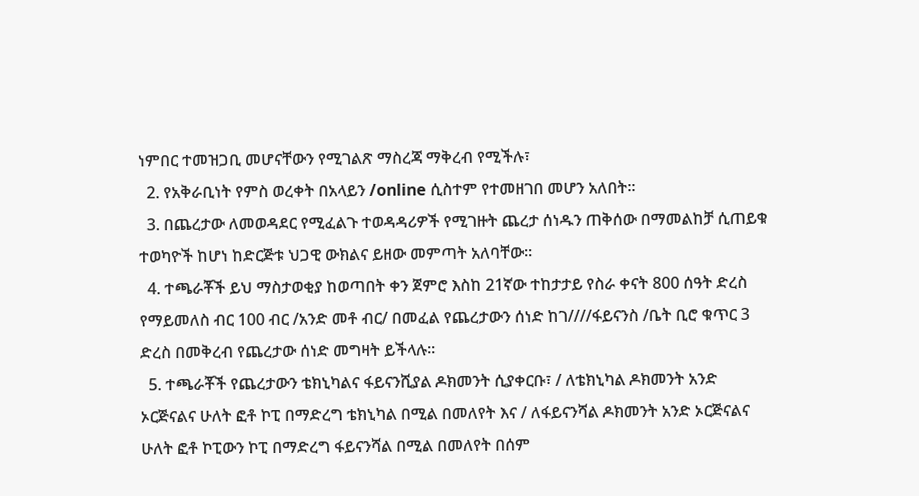ነምበር ተመዝጋቢ መሆናቸውን የሚገልጽ ማስረጃ ማቅረብ የሚችሉ፣
  2. የአቅራቢነት የምስ ወረቀት በአላይን /online ሲስተም የተመዘገበ መሆን አለበት፡፡
  3. በጨረታው ለመወዳደር የሚፈልጉ ተወዳዳሪዎች የሚገዙት ጨረታ ሰነዱን ጠቅሰው በማመልከቻ ሲጠይቁ ተወካዮች ከሆነ ከድርጅቱ ህጋዊ ውክልና ይዘው መምጣት አለባቸው፡፡
  4. ተጫራቾች ይህ ማስታወቂያ ከወጣበት ቀን ጀምሮ እስከ 21ኛው ተከታታይ የስራ ቀናት 800 ሰዓት ድረስ የማይመለስ ብር 100 ብር /አንድ መቶ ብር/ በመፈል የጨረታውን ሰነድ ከገ////ፋይናንስ /ቤት ቢሮ ቁጥር 3 ድረስ በመቅረብ የጨረታው ሰነድ መግዛት ይችላሉ፡፡
  5. ተጫራቾች የጨረታውን ቴክኒካልና ፋይናንሺያል ዶክመንት ሲያቀርቡ፣ / ለቴክኒካል ዶክመንት አንድ ኦርጅናልና ሁለት ፎቶ ኮፒ በማድረግ ቴክኒካል በሚል በመለየት እና / ለፋይናንሻል ዶክመንት አንድ ኦርጅናልና ሁለት ፎቶ ኮፒውን ኮፒ በማድረግ ፋይናንሻል በሚል በመለየት በሰም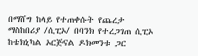በማሸግ ከላይ የተጠቀሱት የጨረታ ማስከበሪያ /ሲፒኦ/ በባንክ የተረጋገጠ ሲፒኦ ከቴክኒካል ኦርጅናል ዶክመንቱ ጋር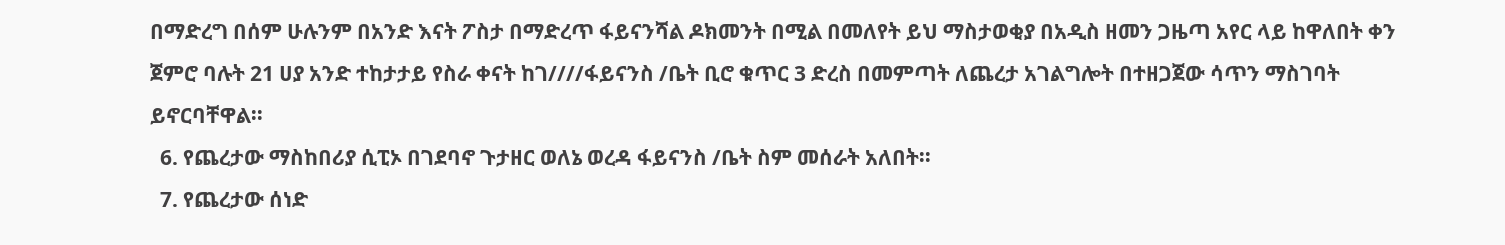በማድረግ በሰም ሁሉንም በአንድ እናት ፖስታ በማድረጥ ፋይናንሻል ዶክመንት በሚል በመለየት ይህ ማስታወቂያ በአዲስ ዘመን ጋዜጣ አየር ላይ ከዋለበት ቀን ጀምሮ ባሉት 21 ሀያ አንድ ተከታታይ የስራ ቀናት ከገ////ፋይናንስ /ቤት ቢሮ ቁጥር 3 ድረስ በመምጣት ለጨረታ አገልግሎት በተዘጋጀው ሳጥን ማስገባት ይኖርባቸዋል፡፡
  6. የጨረታው ማስከበሪያ ሲፒኦ በገደባኖ ጉታዘር ወለኔ ወረዳ ፋይናንስ /ቤት ስም መሰራት አለበት፡፡
  7. የጨረታው ሰነድ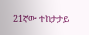21ኛው ተከታታይ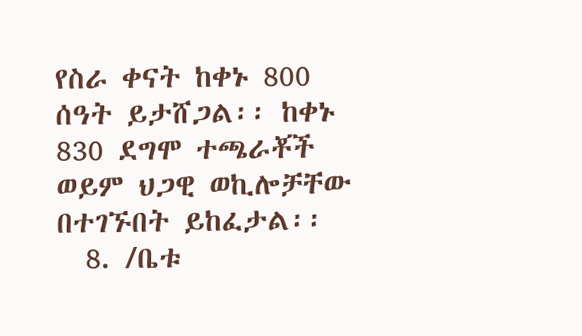የስራ ቀናት ከቀኑ 800 ሰዓት ይታሸጋል፡፡ ከቀኑ 830 ደግሞ ተጫራቾች ወይም ህጋዊ ወኪሎቻቸው በተገኙበት ይከፈታል፡፡
  8. /ቤቱ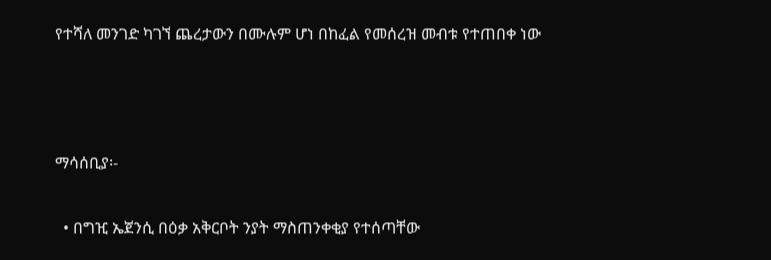የተሻለ መንገድ ካገኘ ጨረታውን በሙሉም ሆነ በከፈል የመሰረዝ መብቱ የተጠበቀ ነው



ማሳሰቢያ፡-

  • በግዢ ኤጀንሲ በዕቃ አቅርቦት ንያት ማስጠንቀቂያ የተሰጣቸው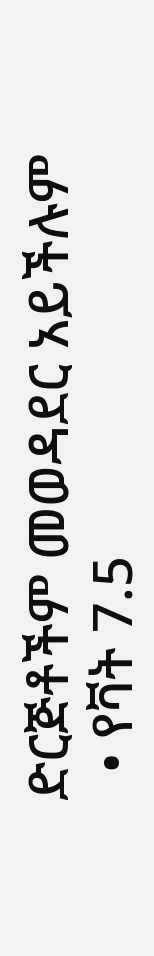ድርጅቶችም መወዳደር አይችሉም
  • የቫት 7.5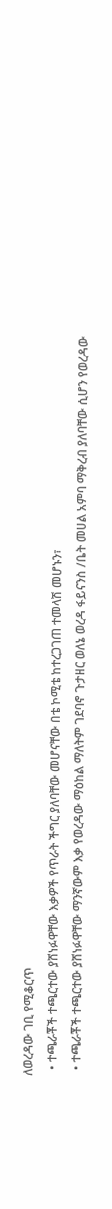ለወረዳው ገቢ የሚቆርጥ
  • ተጫራቾች ተጫርተው ያሸነፉዋቸው እቃዎች የጥራት ችግር ያለባቸው መሆናቸው በቴ ኮሚቴ ከተረጋገጠ ተመላሽ መሆኑን፣
  • ተጫራቾች ተጫርተው ያሸነፉዋቸው ማንኛውም እቃ የወረዳው ማዕከል ማለትም ገደባኖ ጉታዘር ወለኔ ወረዳ ፋይናንስ /ቤት መሀል አምባ ማቅረብ ያለባቸው ሲሆን የወረዳው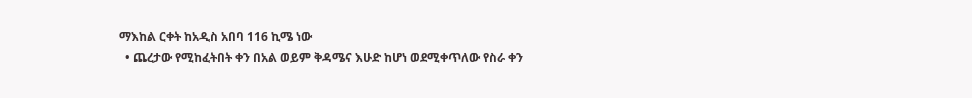ማእከል ርቀት ከአዲስ አበባ 116 ኪሜ ነው
  • ጨረታው የሚከፈትበት ቀን በአል ወይም ቅዳሜና እሁድ ከሆነ ወደሚቀጥለው የስራ ቀን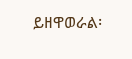ይዘዋወራል፡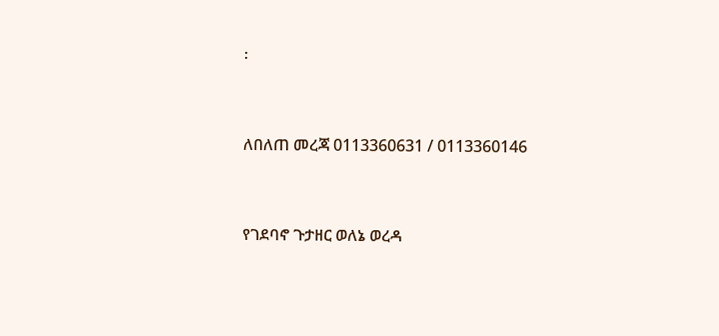፡



ለበለጠ መረጃ 0113360631 / 0113360146



የገደባኖ ጉታዘር ወለኔ ወረዳ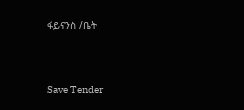ፋይናንስ /ቤት



Save Tender